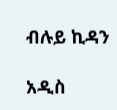ብሉይ ኪዳን

አዲስ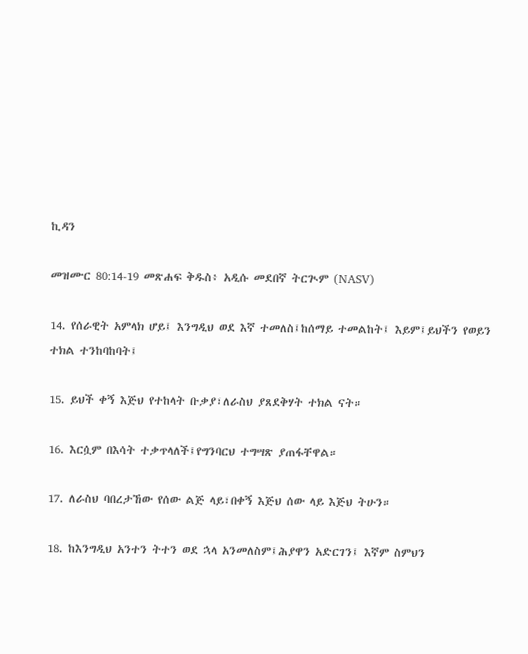ኪዳን

መዝሙር 80:14-19 መጽሐፍ ቅዱስ፥ አዲሱ መደበኛ ትርጒም (NASV)

14. የሰራዊት አምላክ ሆይ፤ እንግዲህ ወደ እኛ ተመለስ፤ከሰማይ ተመልከት፤ እይም፤ይህችን የወይን ተክል ተንከባከባት፤

15. ይህች ቀኝ እጅህ የተከላት ቡቃያ፣ለራስህ ያጸደቅሃት ተክል ናት።

16. እርሷም በእሳት ተቃጥላለች፤የግንባርህ ተግሣጽ ያጠፋቸዋል።

17. ለራስህ ባበረታኸው የሰው ልጅ ላይ፣በቀኝ እጅህ ሰው ላይ እጅህ ትሁን።

18. ከእንግዲህ አንተን ትተን ወደ ኋላ አንመለስም፤ሕያዋን አድርገን፤ እኛም ስምህን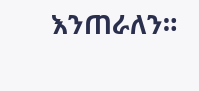እንጠራለን።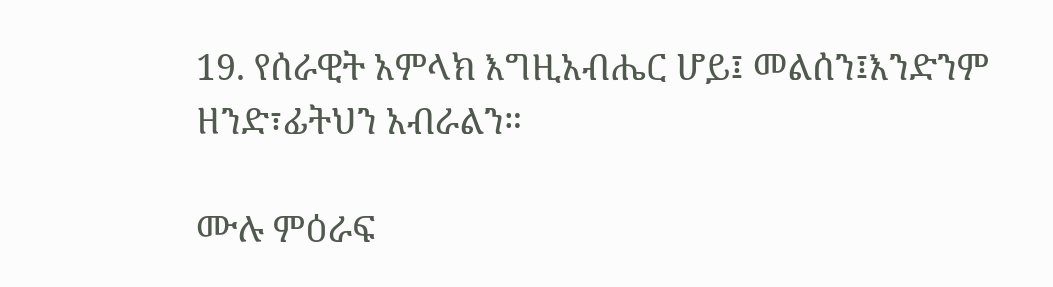19. የሰራዊት አምላክ እግዚአብሔር ሆይ፤ መልሰን፤እንድንም ዘንድ፣ፊትህን አብራልን።

ሙሉ ምዕራፍ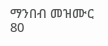ማንበብ መዝሙር 80